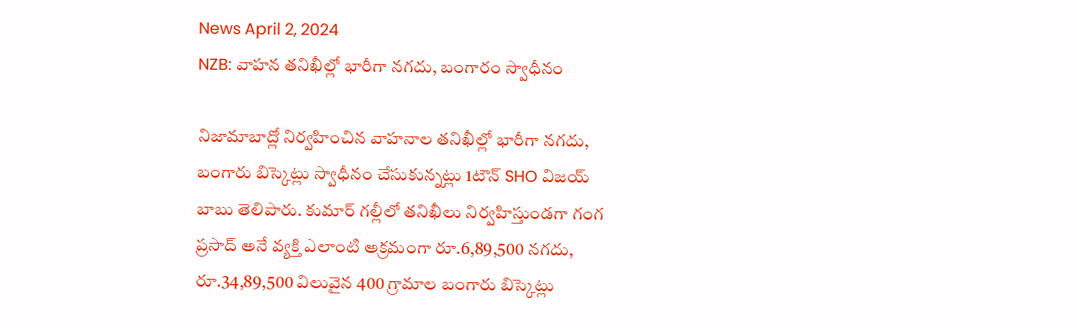News April 2, 2024
NZB: వాహన తనిఖీల్లో భారీగా నగదు, బంగారం స్వాధీనం

నిజామాబాద్లో నిర్వహించిన వాహనాల తనిఖీల్లో భారీగా నగదు, బంగారు బిస్కెట్లు స్వాధీనం చేసుకున్నట్లు 1టౌన్ SHO విజయ్ బాబు తెలిపారు. కుమార్ గల్లీలో తనిఖీలు నిర్వహిస్తుండగా గంగ ప్రసాద్ అనే వ్యక్తి ఎలాంటి అక్రమంగా రూ.6,89,500 నగదు, రూ.34,89,500 విలువైన 400 గ్రామాల బంగారు బిస్కెట్లు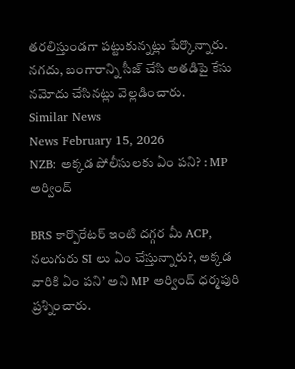తరలిస్తుండగా పట్టుకున్నట్లు పేర్కొన్నారు. నగదు, బంగారాన్ని సీజ్ చేసి అతడిపై కేసు నమోదు చేసినట్లు వెల్లడించారు.
Similar News
News February 15, 2026
NZB: అక్కడ పోలీసులకు ఏం పని? : MP అర్వింద్

BRS కార్పొరేటర్ ఇంటి దగ్గర మీ ACP, నలుగురు SI లు ఏం చేస్తున్నారు?, అక్కడ వారికి ఏం పని’ అని MP అర్వింద్ ధర్మపురి ప్రశ్నించారు.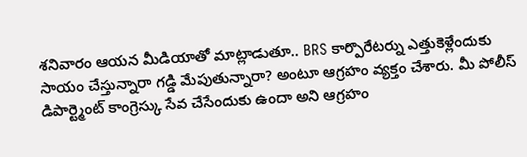శనివారం ఆయన మీడియాతో మాట్లాడుతూ.. BRS కార్పొరేటర్ను ఎత్తుకెళ్లేందుకు సాయం చేస్తున్నారా గడ్డి మేపుతున్నారా? అంటూ ఆగ్రహం వ్యక్తం చేశారు. మీ పోలీస్ డిపార్ట్మెంట్ కాంగ్రెస్కు సేవ చేసేందుకు ఉందా అని ఆగ్రహం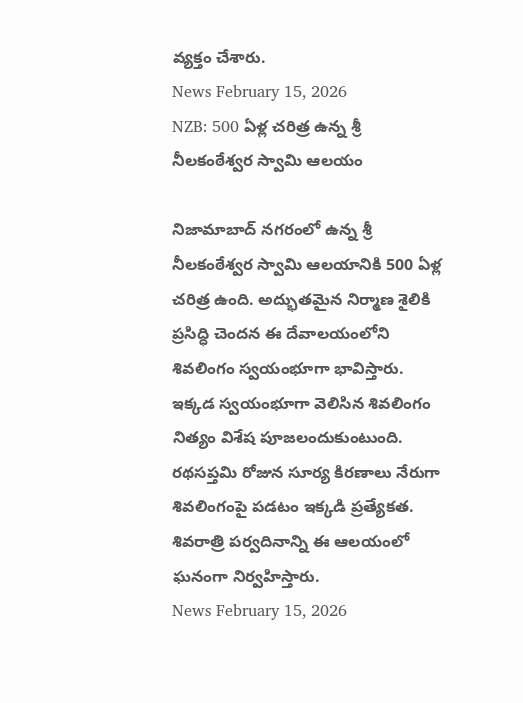వ్యక్తం చేశారు.
News February 15, 2026
NZB: 500 ఏళ్ల చరిత్ర ఉన్న శ్రీ నీలకంఠేశ్వర స్వామి ఆలయం

నిజామాబాద్ నగరంలో ఉన్న శ్రీ నీలకంఠేశ్వర స్వామి ఆలయానికి 500 ఏళ్ల చరిత్ర ఉంది. అద్భుతమైన నిర్మాణ శైలికి ప్రసిద్ధి చెందన ఈ దేవాలయంలోని శివలింగం స్వయంభూగా భావిస్తారు. ఇక్కడ స్వయంభూగా వెలిసిన శివలింగం నిత్యం విశేష పూజలందుకుంటుంది. రథసప్తమి రోజున సూర్య కిరణాలు నేరుగా శివలింగంపై పడటం ఇక్కడి ప్రత్యేకత. శివరాత్రి పర్వదినాన్ని ఈ ఆలయంలో ఘనంగా నిర్వహిస్తారు.
News February 15, 2026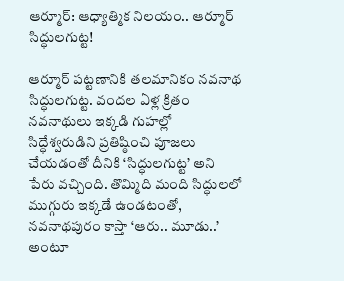ఆర్మూర్: ఆధ్యాత్మిక నిలయం.. ఆర్మూర్ సిద్ధులగుట్ట!

ఆర్మూర్ పట్టణానికి తలమానికం నవనాథ సిద్ధులగుట్ట. వందల ఏళ్ల క్రితం నవనాథులు ఇక్కడి గుహల్లో సిద్ధేశ్వరుడిని ప్రతిష్ఠించి పూజలు చేయడంతో దీనికి ‘సిద్ధులగుట్ట’ అని పేరు వచ్చింది. తొమ్మిది మంది సిద్ధులలో ముగ్గురు ఇక్కడే ఉండటంతో, నవనాథపురం కాస్తా ‘ఆరు.. మూడు..’ అంటూ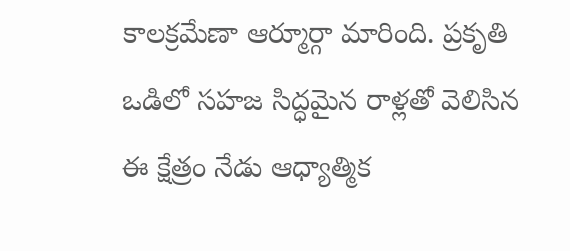కాలక్రమేణా ఆర్మూర్గా మారింది. ప్రకృతి ఒడిలో సహజ సిద్ధమైన రాళ్లతో వెలిసిన ఈ క్షేత్రం నేడు ఆధ్యాత్మిక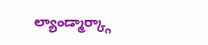ల్యాండ్మార్క్గా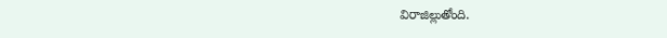విరాజిల్లుతోంది.